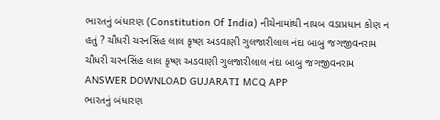ભારતનું બંધારણ (Constitution Of India) નીચેનામાંથી નાયબ વડાપ્રધાન કોણ ન હતું ? ચૌધરી ચરનસિંહ લાલ કૃષ્ણ અડવાણી ગુલજારીલાલ નંદા બાબુ જગજીવનરામ ચૌધરી ચરનસિંહ લાલ કૃષ્ણ અડવાણી ગુલજારીલાલ નંદા બાબુ જગજીવનરામ ANSWER DOWNLOAD GUJARATI MCQ APP
ભારતનું બંધારણ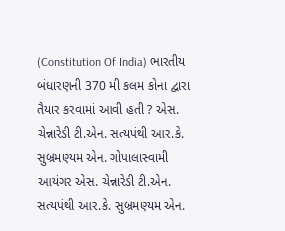(Constitution Of India) ભારતીય બંધારણની 370 મી કલમ કોના દ્વારા તૈયાર કરવામાં આવી હતી ? એસ. ચેન્નારેડી ટી.એન. સત્યપંથી આર.કે. સુબ્રમણ્યમ એન. ગોપાલાસ્વામી આયંગર એસ. ચેન્નારેડી ટી.એન. સત્યપંથી આર.કે. સુબ્રમણ્યમ એન.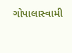ગોપાલાસ્વામી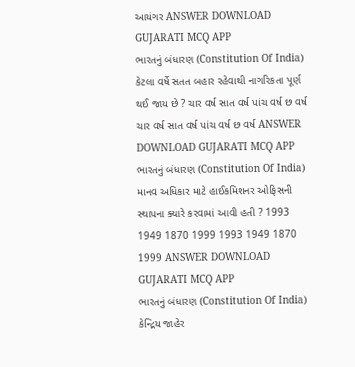આયંગર ANSWER DOWNLOAD GUJARATI MCQ APP
ભારતનું બંધારણ (Constitution Of India) કેટલા વર્ષે સતત બહાર રહેવાથી નાગરિકતા પૂર્ણ થઈ જાય છે ? ચાર વર્ષ સાત વર્ષ પાંચ વર્ષ છ વર્ષ ચાર વર્ષ સાત વર્ષ પાંચ વર્ષ છ વર્ષ ANSWER DOWNLOAD GUJARATI MCQ APP
ભારતનું બંધારણ (Constitution Of India) માનવ અધિકાર માટે હાઈકમિશનર ઓફિસની સ્થાપના ક્યારે કરવામાં આવી હતી ? 1993 1949 1870 1999 1993 1949 1870 1999 ANSWER DOWNLOAD GUJARATI MCQ APP
ભારતનું બંધારણ (Constitution Of India) કેન્દ્રિય જાહેર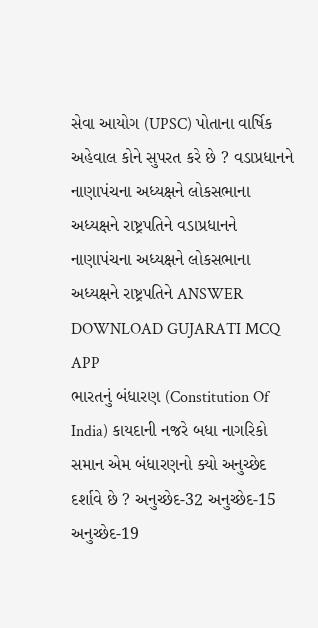સેવા આયોગ (UPSC) પોતાના વાર્ષિક અહેવાલ કોને સુપરત કરે છે ? વડાપ્રધાનને નાણાપંચના અધ્યક્ષને લોકસભાના અધ્યક્ષને રાષ્ટ્રપતિને વડાપ્રધાનને નાણાપંચના અધ્યક્ષને લોકસભાના અધ્યક્ષને રાષ્ટ્રપતિને ANSWER DOWNLOAD GUJARATI MCQ APP
ભારતનું બંધારણ (Constitution Of India) કાયદાની નજરે બધા નાગરિકો સમાન એમ બંધારણનો ક્યો અનુચ્છેદ દર્શાવે છે ? અનુચ્છેદ-32 અનુચ્છેદ-15 અનુચ્છેદ-19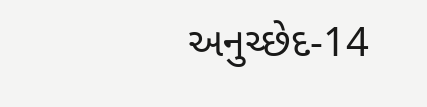અનુચ્છેદ-14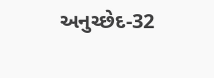અનુચ્છેદ-32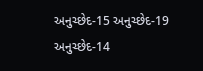અનુચ્છેદ-15 અનુચ્છેદ-19 અનુચ્છેદ-14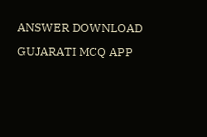ANSWER DOWNLOAD GUJARATI MCQ APP